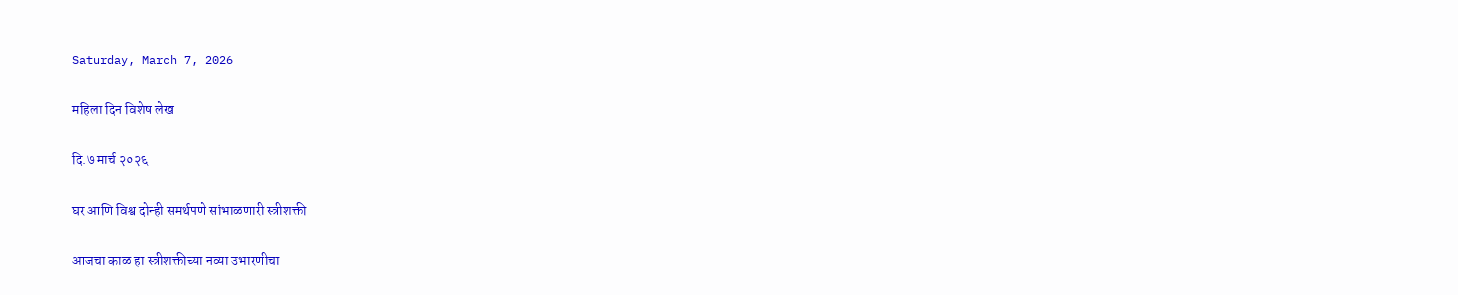Saturday, March 7, 2026

महिला दिन विशेष लेख

दि.७ मार्च २०२६

घर आणि विश्व दोन्ही समर्थपणे सांभाळणारी स्त्रीशक्ती

आजचा काळ हा स्त्रीशक्तीच्या नव्या उभारणीचा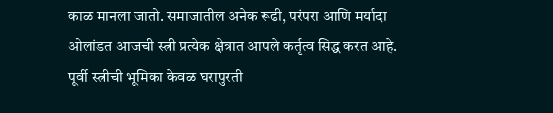काळ मानला जातो. समाजातील अनेक रूढी, परंपरा आणि मर्यादा ओलांडत आजची स्त्री प्रत्येक क्षेत्रात आपले कर्तृत्व सिद्ध करत आहे. पूर्वी स्त्रीची भूमिका केवळ घरापुरती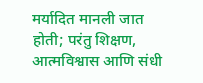मर्यादित मानली जात होती; परंतु शिक्षण, आत्मविश्वास आणि संधी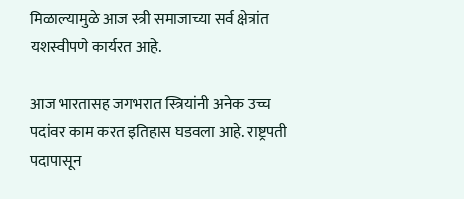मिळाल्यामुळे आज स्त्री समाजाच्या सर्व क्षेत्रांत यशस्वीपणे कार्यरत आहे.

आज भारतासह जगभरात स्त्रियांनी अनेक उच्च पदांवर काम करत इतिहास घडवला आहे. राष्ट्रपती पदापासून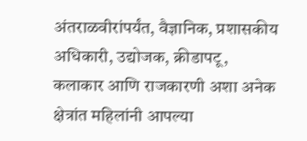अंतराळवीरांपर्यंत, वैज्ञानिक, प्रशासकीय अधिकारी, उद्योजक, क्रीडापटू, कलाकार आणि राजकारणी अशा अनेक क्षेत्रांत महिलांनी आपल्या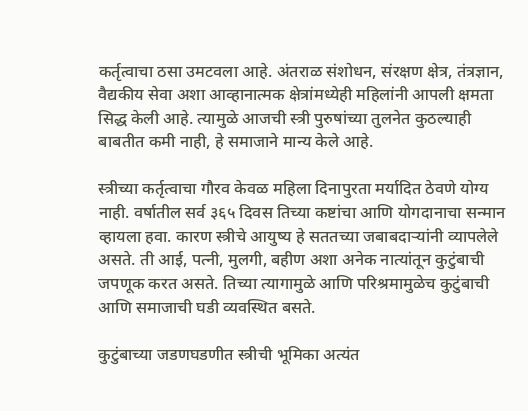कर्तृत्वाचा ठसा उमटवला आहे. अंतराळ संशोधन, संरक्षण क्षेत्र, तंत्रज्ञान, वैद्यकीय सेवा अशा आव्हानात्मक क्षेत्रांमध्येही महिलांनी आपली क्षमता सिद्ध केली आहे. त्यामुळे आजची स्त्री पुरुषांच्या तुलनेत कुठल्याही बाबतीत कमी नाही, हे समाजाने मान्य केले आहे.

स्त्रीच्या कर्तृत्वाचा गौरव केवळ महिला दिनापुरता मर्यादित ठेवणे योग्य नाही. वर्षातील सर्व ३६५ दिवस तिच्या कष्टांचा आणि योगदानाचा सन्मान व्हायला हवा. कारण स्त्रीचे आयुष्य हे सततच्या जबाबदाऱ्यांनी व्यापलेले असते. ती आई, पत्नी, मुलगी, बहीण अशा अनेक नात्यांतून कुटुंबाची जपणूक करत असते. तिच्या त्यागामुळे आणि परिश्रमामुळेच कुटुंबाची आणि समाजाची घडी व्यवस्थित बसते.

कुटुंबाच्या जडणघडणीत स्त्रीची भूमिका अत्यंत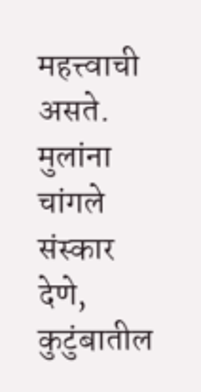महत्त्वाची असते. मुलांना चांगले संस्कार देणे, कुटुंबातील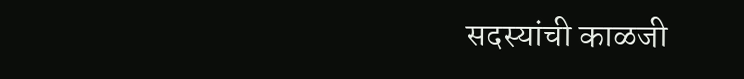सदस्यांची काळजी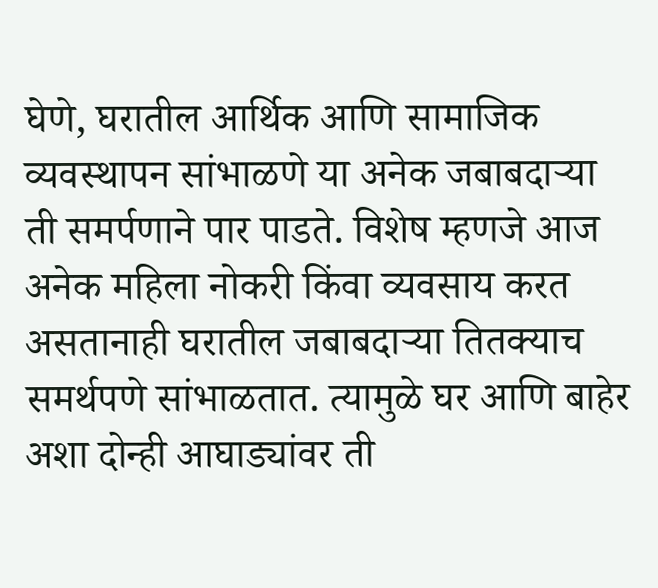घेणे, घरातील आर्थिक आणि सामाजिक व्यवस्थापन सांभाळणे या अनेक जबाबदाऱ्या ती समर्पणाने पार पाडते. विशेष म्हणजे आज अनेक महिला नोकरी किंवा व्यवसाय करत असतानाही घरातील जबाबदाऱ्या तितक्याच समर्थपणे सांभाळतात. त्यामुळे घर आणि बाहेर अशा दोन्ही आघाड्यांवर ती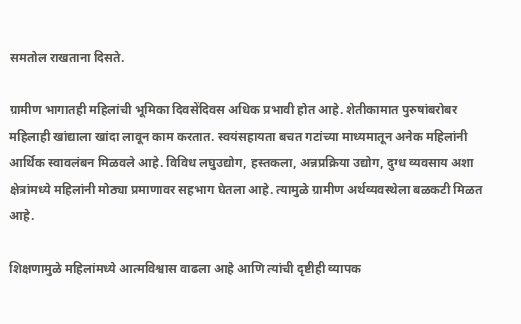समतोल राखताना दिसते.

ग्रामीण भागातही महिलांची भूमिका दिवसेंदिवस अधिक प्रभावी होत आहे. शेतीकामात पुरुषांबरोबर महिलाही खांद्याला खांदा लावून काम करतात. स्वयंसहायता बचत गटांच्या माध्यमातून अनेक महिलांनी आर्थिक स्वावलंबन मिळवले आहे. विविध लघुउद्योग, हस्तकला, अन्नप्रक्रिया उद्योग, दुग्ध व्यवसाय अशा क्षेत्रांमध्ये महिलांनी मोठ्या प्रमाणावर सहभाग घेतला आहे. त्यामुळे ग्रामीण अर्थव्यवस्थेला बळकटी मिळत आहे.

शिक्षणामुळे महिलांमध्ये आत्मविश्वास वाढला आहे आणि त्यांची दृष्टीही व्यापक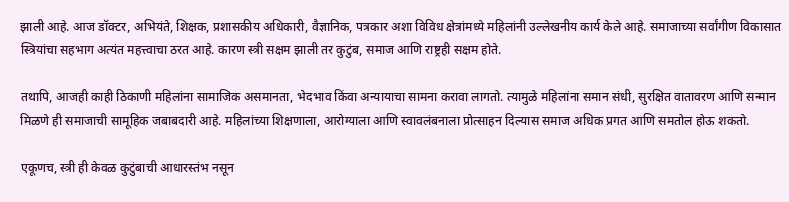झाली आहे. आज डॉक्टर, अभियंते, शिक्षक, प्रशासकीय अधिकारी, वैज्ञानिक, पत्रकार अशा विविध क्षेत्रांमध्ये महिलांनी उल्लेखनीय कार्य केले आहे. समाजाच्या सर्वांगीण विकासात स्त्रियांचा सहभाग अत्यंत महत्त्वाचा ठरत आहे. कारण स्त्री सक्षम झाली तर कुटुंब, समाज आणि राष्ट्रही सक्षम होते.

तथापि, आजही काही ठिकाणी महिलांना सामाजिक असमानता, भेदभाव किंवा अन्यायाचा सामना करावा लागतो. त्यामुळे महिलांना समान संधी, सुरक्षित वातावरण आणि सन्मान मिळणे ही समाजाची सामूहिक जबाबदारी आहे. महिलांच्या शिक्षणाला, आरोग्याला आणि स्वावलंबनाला प्रोत्साहन दिल्यास समाज अधिक प्रगत आणि समतोल होऊ शकतो.

एकूणच, स्त्री ही केवळ कुटुंबाची आधारस्तंभ नसून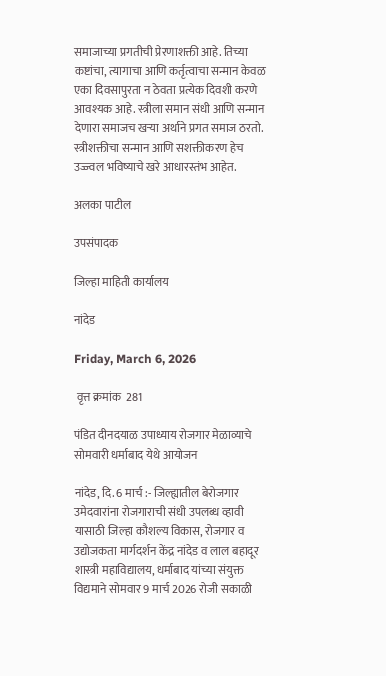समाजाच्या प्रगतीची प्रेरणाशक्ती आहे. तिच्या कष्टांचा, त्यागाचा आणि कर्तृत्वाचा सन्मान केवळ एका दिवसापुरता न ठेवता प्रत्येक दिवशी करणे आवश्यक आहे. स्त्रीला समान संधी आणि सन्मान देणारा समाजच खऱ्या अर्थाने प्रगत समाज ठरतो. स्त्रीशक्तीचा सन्मान आणि सशक्तीकरण हेच उज्ज्वल भविष्याचे खरे आधारस्तंभ आहेत.

अलका पाटील

उपसंपादक

जिल्हा माहिती कार्यालय

नांदेड

Friday, March 6, 2026

 वृत्त क्रमांक  281

पंडित दीनदयाळ उपाध्याय रोजगार मेळाव्याचे सोमवारी धर्माबाद येथे आयोजन

नांदेड, दि. 6 मार्च :- जिल्ह्यातील बेरोजगार उमेदवारांना रोजगाराची संधी उपलब्ध व्हावी यासाठी जिल्हा कौशल्य विकास, रोजगार व उद्योजकता मार्गदर्शन केंद्र नांदेड व लाल बहादूर शास्त्री महाविद्यालय, धर्माबाद यांच्या संयुक्त विद्यमाने सोमवार 9 मार्च 2026 रोजी सकाळी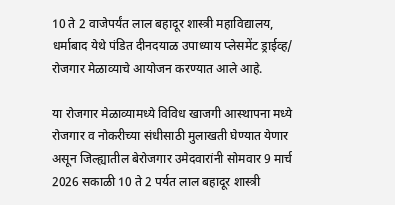10 ते 2 वाजेपर्यंत लाल बहादूर शास्त्री महाविद्यालय, धर्माबाद येथे पंडित दीनदयाळ उपाध्याय प्लेसमेंट ड्राईव्ह/ रोजगार मेळाव्याचे आयोजन करण्यात आले आहे.

या रोजगार मेळाव्यामध्ये विविध खाजगी आस्थापना मध्ये रोजगार व नोकरीच्या संधीसाठी मुलाखती घेण्यात येणार असून जिल्ह्यातील बेरोजगार उमेदवारांनी सोमवार 9 मार्च 2026 सकाळी 10 ते 2 पर्यत लाल बहादूर शास्त्री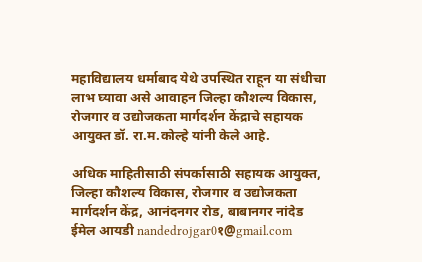महाविद्यालय धर्माबाद येथे उपस्थित राहून या संधीचा लाभ घ्यावा असे आवाहन जिल्हा कौशल्य विकास, रोजगार व उद्योजकता मार्गदर्शन केंद्राचे सहायक आयुक्त डॉ. रा.म.कोल्हे यांनी केले आहे.

अधिक माहितीसाठी संपर्कासाठी सहायक आयुक्त, जिल्हा कौशल्य विकास, रोजगार व उद्योजकता मार्गदर्शन केंद्र, आनंदनगर रोड, बाबानगर नांदेड ईमेल आयडी nandedrojgar0१@gmail.com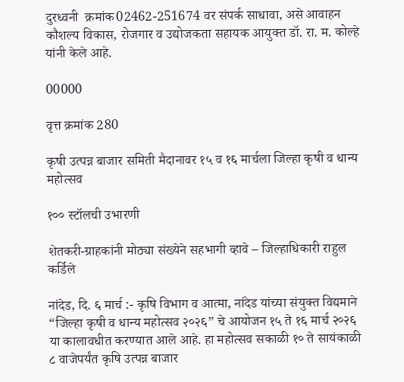दुरध्वनी  क्रमांक02462-251674 वर संपर्क साधावा, असे आवाहन कौशल्य विकास, रोजगार व उद्योजकता सहायक आयुक्त डॉ. रा. म. कोल्हे यांनी केले आहे.

00000

वृत्त क्रमांक 280

कृषी उत्पन्न बाजार समिती मैदानावर १५ व १६ मार्चला जिल्हा कृषी व धान्य महोत्सव

१०० स्टॉलची उभारणी

शेतकरी-ग्राहकांनी मोठ्या संख्येने सहभागी व्हावे – जिल्हाधिकारी राहुल कर्डिले

नांदेड, दि. ६ मार्च :- कृषि विभाग व आत्मा, नांदेड यांच्या संयुक्त विद्यमाने “जिल्हा कृषी व धान्य महोत्सव २०२६” चे आयोजन १५ ते १६ मार्च २०२६ या कालावधीत करण्यात आले आहे. हा महोत्सव सकाळी १० ते सायंकाळी ८ वाजेपर्यंत कृषि उत्पन्न बाजार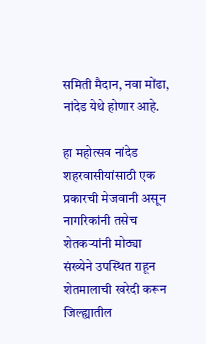समिती मैदान, नवा मोंढा, नांदेड येथे होणार आहे.

हा महोत्सव नांदेड शहरवासीयांसाठी एक प्रकारची मेजवानी असून नागरिकांनी तसेच शेतकऱ्यांनी मोठ्या संख्येने उपस्थित राहून शेतमालाची खरेदी करून जिल्ह्यातील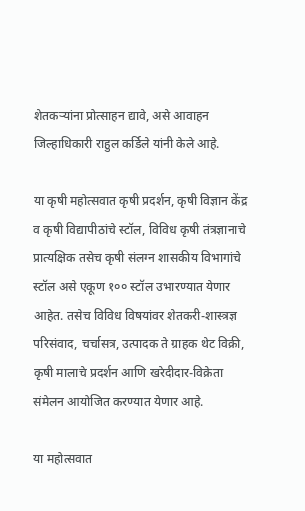शेतकऱ्यांना प्रोत्साहन द्यावे, असे आवाहन जिल्हाधिकारी राहुल कर्डिले यांनी केले आहे.

या कृषी महोत्सवात कृषी प्रदर्शन, कृषी विज्ञान केंद्र व कृषी विद्यापीठांचे स्टॉल, विविध कृषी तंत्रज्ञानाचे प्रात्यक्षिक तसेच कृषी संलग्न शासकीय विभागांचे स्टॉल असे एकूण १०० स्टॉल उभारण्यात येणार आहेत. तसेच विविध विषयांवर शेतकरी-शास्त्रज्ञ परिसंवाद, चर्चासत्र, उत्पादक ते ग्राहक थेट विक्री, कृषी मालाचे प्रदर्शन आणि खरेदीदार-विक्रेता संमेलन आयोजित करण्यात येणार आहे.

या महोत्सवात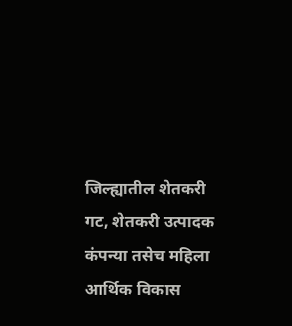जिल्ह्यातील शेतकरी गट, शेतकरी उत्पादक कंपन्या तसेच महिला आर्थिक विकास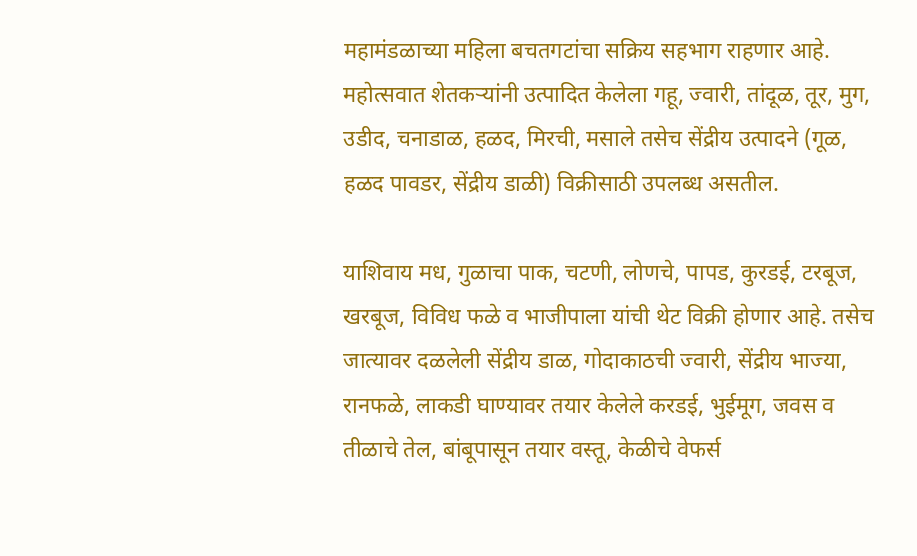महामंडळाच्या महिला बचतगटांचा सक्रिय सहभाग राहणार आहे. महोत्सवात शेतकऱ्यांनी उत्पादित केलेला गहू, ज्वारी, तांदूळ, तूर, मुग, उडीद, चनाडाळ, हळद, मिरची, मसाले तसेच सेंद्रीय उत्पादने (गूळ, हळद पावडर, सेंद्रीय डाळी) विक्रीसाठी उपलब्ध असतील.

याशिवाय मध, गुळाचा पाक, चटणी, लोणचे, पापड, कुरडई, टरबूज, खरबूज, विविध फळे व भाजीपाला यांची थेट विक्री होणार आहे. तसेच जात्यावर दळलेली सेंद्रीय डाळ, गोदाकाठची ज्वारी, सेंद्रीय भाज्या, रानफळे, लाकडी घाण्यावर तयार केलेले करडई, भुईमूग, जवस व तीळाचे तेल, बांबूपासून तयार वस्तू, केळीचे वेफर्स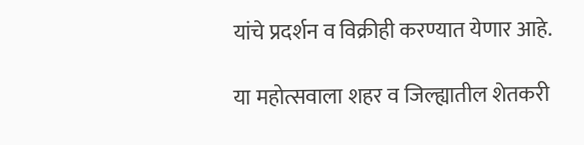यांचे प्रदर्शन व विक्रीही करण्यात येणार आहे.

या महोत्सवाला शहर व जिल्ह्यातील शेतकरी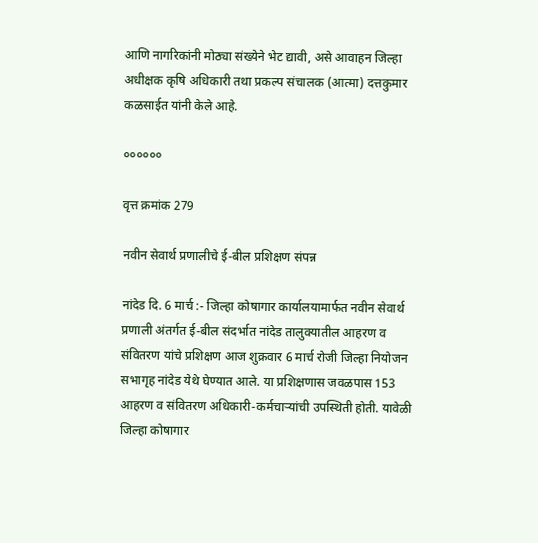आणि नागरिकांनी मोठ्या संख्येने भेट द्यावी, असे आवाहन जिल्हा अधीक्षक कृषि अधिकारी तथा प्रकल्प संचालक (आत्मा) दत्तकुमार कळसाईत यांनी केले आहे.

००००००

वृत्त क्रमांक 279

नवीन सेवार्थ प्रणालीचे ई-बील प्रशिक्षण संपन्न

नांदेड दि. 6 मार्च :- जिल्हा कोषागार कार्यालयामार्फत नवीन सेवार्थ प्रणाली अंतर्गत ई-बील संदर्भात नांदेड तालुक्यातील आहरण व संवितरण यांचे प्रशिक्षण आज शुक्रवार 6 मार्च रोजी जिल्हा नियोजन सभागृह नांदेड येथे घेण्यात आले. या प्रशिक्षणास जवळपास 153 आहरण व संवितरण अधिकारी-कर्मचाऱ्यांची उपस्थिती होती. यावेळी जिल्हा कोषागार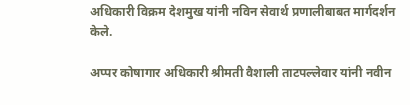अधिकारी विक्रम देशमुख यांनी नविन सेवार्थ प्रणालीबाबत मार्गदर्शन केले.

अप्पर कोषागार अधिकारी श्रीमती वैशाली ताटपल्लेवार यांनी नवीन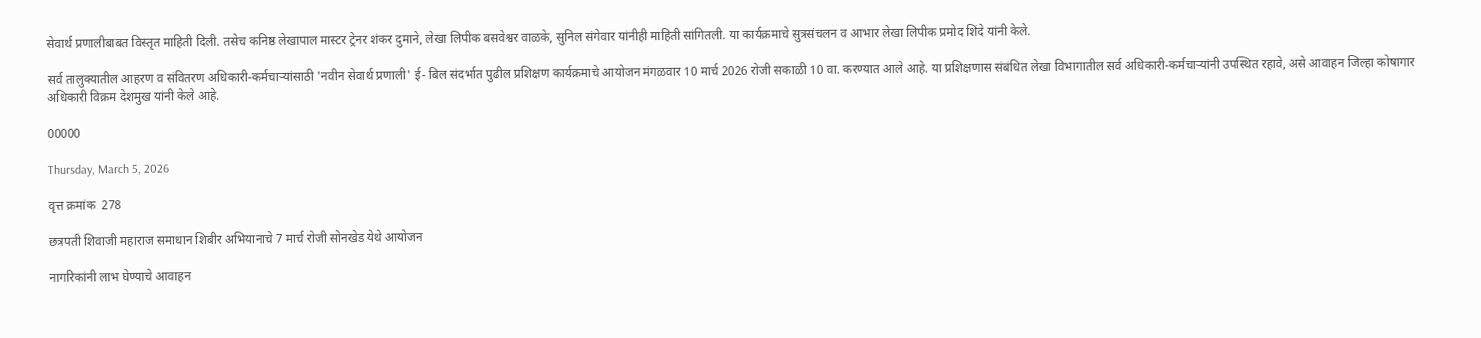सेवार्थ प्रणालीबाबत विस्तृत माहिती दिली. तसेच कनिष्ठ लेखापाल मास्टर ट्रेनर शंकर दुमाने, लेखा लिपीक बसवेश्वर वाळके, सुनिल संगेवार यांनीही माहिती सांगितली. या कार्यक्रमाचे सुत्रसंचलन व आभार लेखा लिपीक प्रमोद शिंदे यांनी केले.

सर्व तालुक्यातील आहरण व संवितरण अधिकारी-कर्मचाऱ्यांसाठी 'नवीन सेवार्थ प्रणाली' ई- बिल संदर्भात पुढील प्रशिक्षण कार्यक्रमाचे आयोजन मंगळवार 10 मार्च 2026 रोजी सकाळी 10 वा. करण्यात आले आहे. या प्रशिक्षणास संबंधित लेखा विभागातील सर्व अधिकारी-कर्मचाऱ्यांनी उपस्थित रहावे, असे आवाहन जिल्हा कोषागार अधिकारी विक्रम देशमुख यांनी केले आहे.

00000

Thursday, March 5, 2026

वृत्त क्रमांक  278

छत्रपती शिवाजी महाराज समाधान शिबीर अभियानाचे 7 मार्च रोजी सोनखेड येथे आयोजन

नागरिकांनी लाभ घेण्याचे आवाहन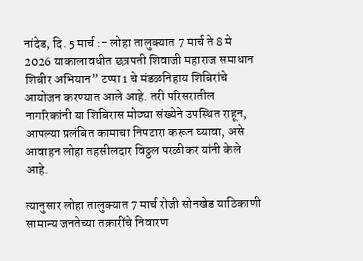नांदेड, दि. 5 मार्च :- लोहा तालुक्यात 7 मार्च ते 8 मे 2026 याकालावधीत छत्रपती शिवाजी महाराज समाधान शिबीर अभियान” टप्पा 1 चे मंडळनिहाय शिबिरांचे आयोजन करण्यात आले आहे. तरी परिसरातील नागरिकांनी या शिबिरास मोठ्या संख्येने उपस्थित राहून, आपल्या प्रलंबित कामाचा निपटारा करून घ्यावा, असे आवाहन लोहा तहसीलदार विठ्ठल परळीकर यांनी केले आहे.

त्यानुसार लोहा तालुक्यात 7 मार्च रोजी सोनखेड याठिकाणी सामान्य जनतेच्या तक्रारींचे निवारण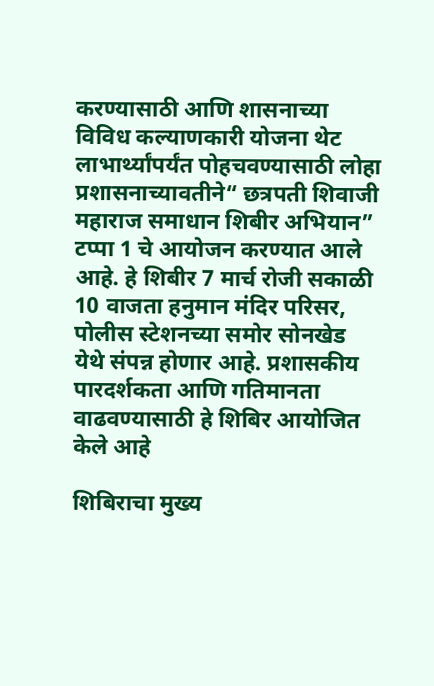करण्यासाठी आणि शासनाच्या विविध कल्याणकारी योजना थेट लाभार्थ्यांपर्यंत पोहचवण्यासाठी लोहा प्रशासनाच्यावतीने“ छत्रपती शिवाजी महाराज समाधान शिबीर अभियान” टप्पा 1 चे आयोजन करण्यात आले आहे. हे शिबीर 7 मार्च रोजी सकाळी 10 वाजता हनुमान मंदिर परिसर, पोलीस स्टेशनच्या समोर सोनखेड येथे संपन्न होणार आहे. प्रशासकीय पारदर्शकता आणि गतिमानता वाढवण्यासाठी हे शिबिर आयोजित केले आहे

शिबिराचा मुख्य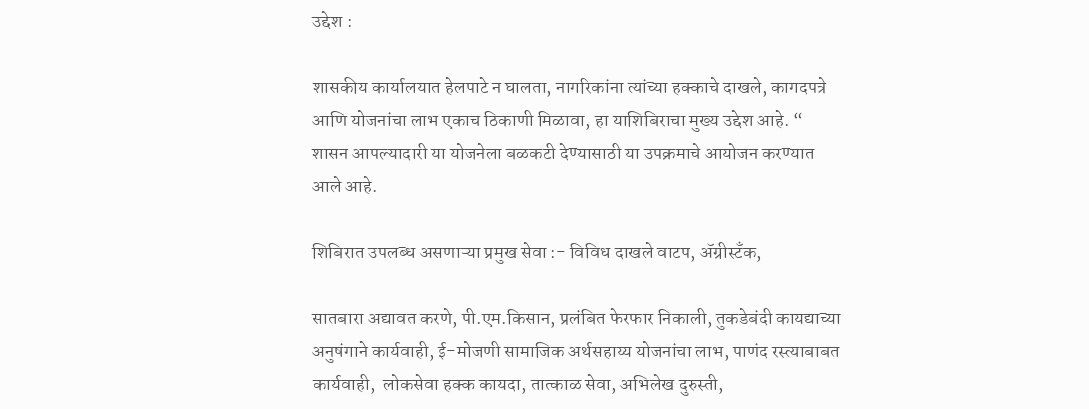उद्देश :

शासकीय कार्यालयात हेलपाटे न घालता, नागरिकांना त्यांच्या हक्काचे दाखले, कागदपत्रे आणि योजनांचा लाभ एकाच ठिकाणी मिळावा, हा याशिबिराचा मुख्य उद्देश आहे. “ शासन आपल्यादारी या योजनेला बळकटी देण्यासाठी या उपक्रमाचे आयोजन करण्यात आले आहे.

शिबिरात उपलब्ध असणाऱ्या प्रमुख सेवा :- विविध दाखले वाटप, ॲग्रीस्टँक,

सातबारा अद्यावत करणे, पी.एम.किसान, प्रलंबित फेरफार निकाली, तुकडेबंदी कायद्याच्या अनुषंगाने कार्यवाही, ई-मोजणी सामाजिक अर्थसहाय्य योजनांचा लाभ, पाणंद रस्त्याबाबत कार्यवाही,  लोकसेवा हक्क कायदा, तात्काळ सेवा, अभिलेख दुरुस्ती,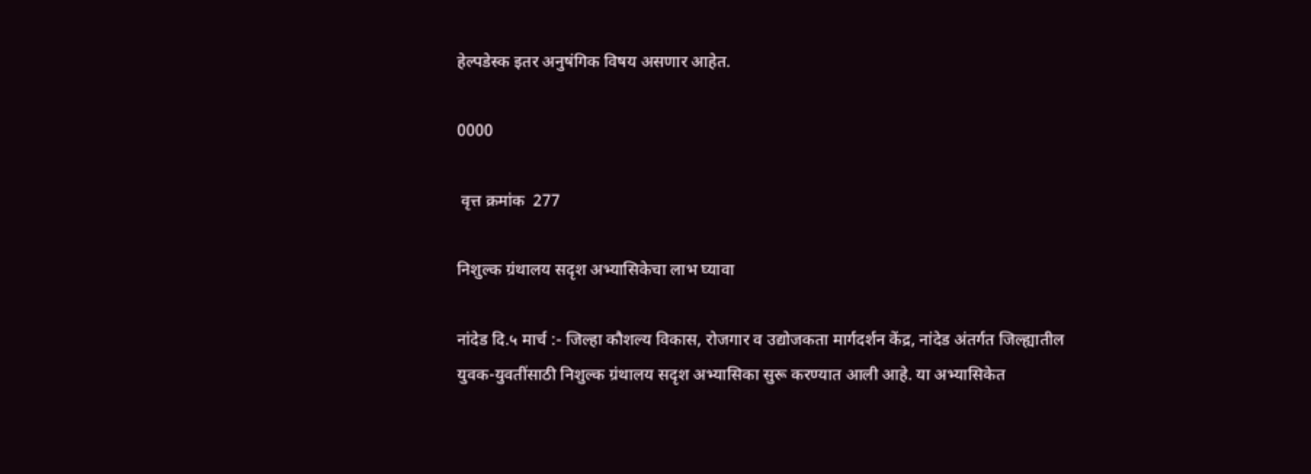हेल्पडेस्क इतर अनुषंगिक विषय असणार आहेत.

0000

 वृत्त क्रमांक  277

निशुल्क ग्रंथालय सदृश अभ्यासिकेचा लाभ घ्यावा

नांदेड दि.५ मार्च :- जिल्हा कौशल्य विकास, रोजगार व उद्योजकता मार्गदर्शन केंद्र, नांदेड अंतर्गत जिल्ह्यातील युवक-युवतींसाठी निशुल्क ग्रंथालय सदृश अभ्यासिका सुरू करण्यात आली आहे. या अभ्यासिकेत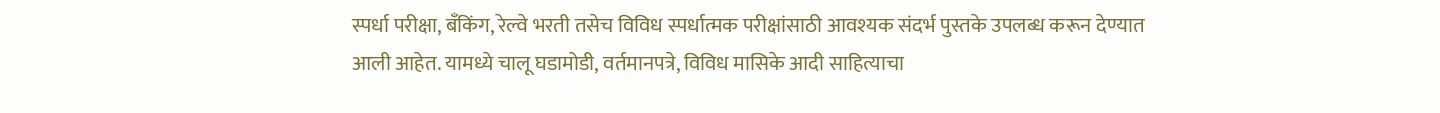स्पर्धा परीक्षा, बँकिंग, रेल्वे भरती तसेच विविध स्पर्धात्मक परीक्षांसाठी आवश्यक संदर्भ पुस्तके उपलब्ध करून देण्यात आली आहेत. यामध्ये चालू घडामोडी, वर्तमानपत्रे, विविध मासिके आदी साहित्याचा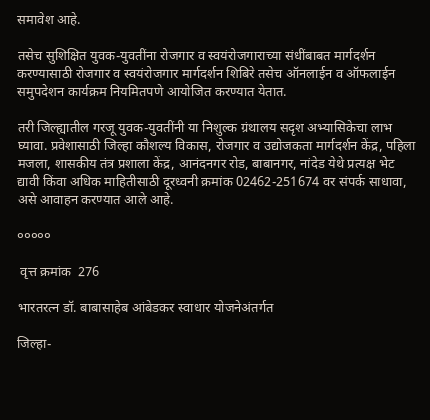समावेश आहे.

तसेच सुशिक्षित युवक-युवतींना रोजगार व स्वयंरोजगाराच्या संधींबाबत मार्गदर्शन करण्यासाठी रोजगार व स्वयंरोजगार मार्गदर्शन शिबिरे तसेच ऑनलाईन व ऑफलाईन समुपदेशन कार्यक्रम नियमितपणे आयोजित करण्यात येतात.

तरी जिल्ह्यातील गरजू युवक-युवतींनी या निशुल्क ग्रंथालय सदृश अभ्यासिकेचा लाभ घ्यावा. प्रवेशासाठी जिल्हा कौशल्य विकास, रोजगार व उद्योजकता मार्गदर्शन केंद्र, पहिला मजला, शासकीय तंत्र प्रशाला केंद्र, आनंदनगर रोड, बाबानगर, नांदेड येथे प्रत्यक्ष भेट द्यावी किंवा अधिक माहितीसाठी दूरध्वनी क्रमांक 02462-251674 वर संपर्क साधावा, असे आवाहन करण्यात आले आहे.

०००००

 वृत्त क्रमांक  276

भारतरत्न डॉ. बाबासाहेब आंबेडकर स्वाधार योजनेअंतर्गत

जिल्हा-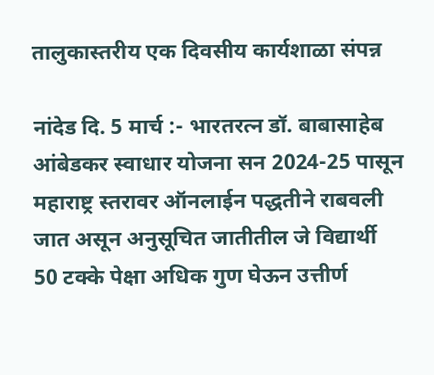तालुकास्तरीय एक दिवसीय कार्यशाळा संपन्न

नांदेड दि. 5 मार्च :- भारतरत्न डॉ. बाबासाहेब आंबेडकर स्वाधार योजना सन 2024-25 पासून महाराष्ट्र स्तरावर ऑनलाईन पद्धतीने राबवली जात असून अनुसूचित जातीतील जे विद्यार्थी 50 टक्के पेक्षा अधिक गुण घेऊन उत्तीर्ण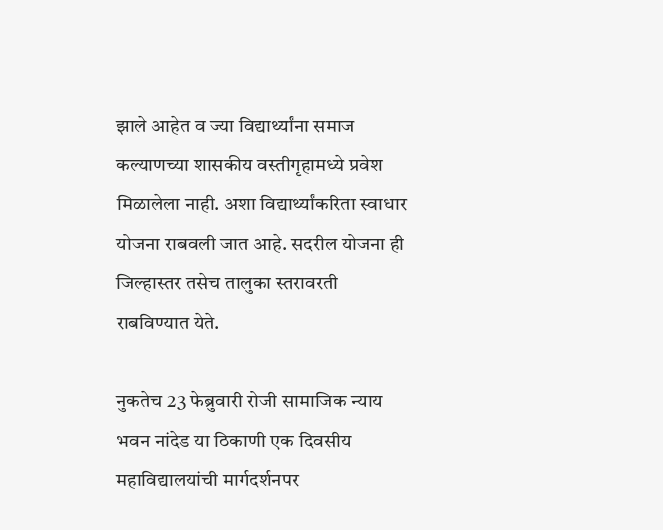झाले आहेत व ज्या विद्यार्थ्यांना समाज कल्याणच्या शासकीय वस्तीगृहामध्ये प्रवेश मिळालेला नाही. अशा विद्यार्थ्यांकरिता स्वाधार योजना राबवली जात आहे. सदरील योजना ही जिल्हास्तर तसेच तालुका स्तरावरती राबविण्यात येते.

नुकतेच 23 फेब्रुवारी रोजी सामाजिक न्याय भवन नांदेड या ठिकाणी एक दिवसीय महाविद्यालयांची मार्गदर्शनपर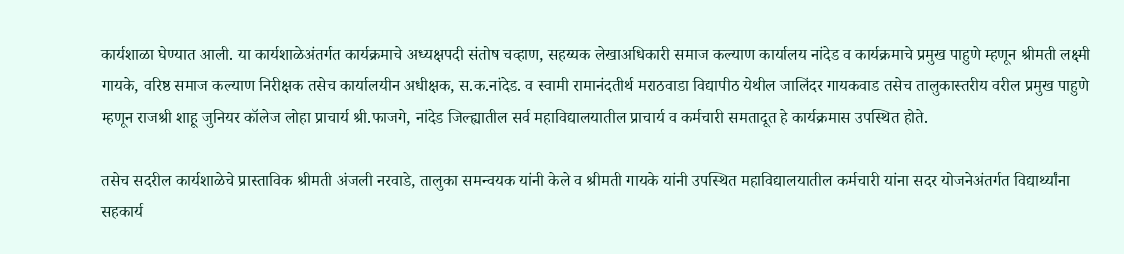कार्यशाळा घेण्यात आली. या कार्यशाळेअंतर्गत कार्यक्रमाचे अध्यक्षपदी संतोष चव्हाण, सहय्यक लेखाअधिकारी समाज कल्याण कार्यालय नांदेड व कार्यक्रमाचे प्रमुख पाहुणे म्हणून श्रीमती लक्ष्मी गायके, वरिष्ठ समाज कल्याण निरीक्षक तसेच कार्यालयीन अधीक्षक, स.क.नांदेड. व स्वामी रामानंदतीर्थ मराठवाडा विद्यापीठ येथील जालिंदर गायकवाड तसेच तालुकास्तरीय वरील प्रमुख पाहुणे म्हणून राजश्री शाहू जुनियर कॉलेज लोहा प्राचार्य श्री.फाजगे, नांदेड जिल्ह्यातील सर्व महाविद्यालयातील प्राचार्य व कर्मचारी समतादूत हे कार्यक्रमास उपस्थित होते.

तसेच सदरील कार्यशाळेचे प्रास्ताविक श्रीमती अंजली नरवाडे, तालुका समन्वयक यांनी केले व श्रीमती गायके यांनी उपस्थित महाविद्यालयातील कर्मचारी यांना सदर योजनेअंतर्गत विद्यार्थ्यांना सहकार्य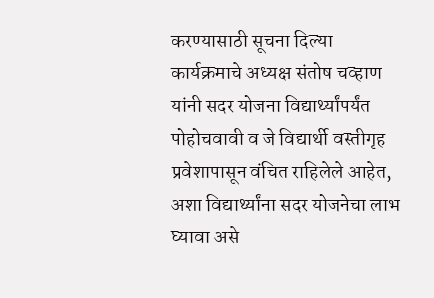करण्यासाठी सूचना दिल्या कार्यक्रमाचे अध्यक्ष संतोष चव्हाण यांनी सदर योजना विद्यार्थ्यांपर्यंत पोहोचवावी व जे विद्यार्थी वस्तीगृह प्रवेशापासून वंचित राहिलेले आहेत, अशा विद्यार्थ्यांना सदर योजनेचा लाभ घ्यावा असे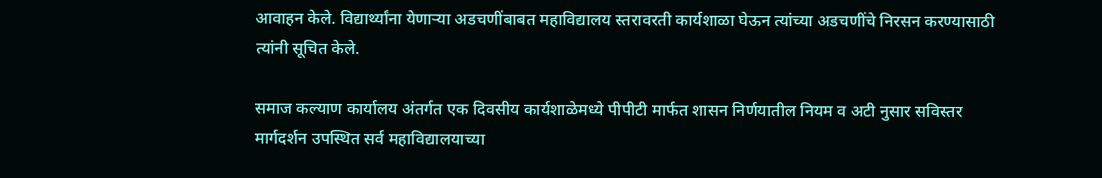आवाहन केले. विद्यार्थ्यांना येणाऱ्या अडचणींबाबत महाविद्यालय स्तरावरती कार्यशाळा घेऊन त्यांच्या अडचणींचे निरसन करण्यासाठी त्यांनी सूचित केले.

समाज कल्याण कार्यालय अंतर्गत एक दिवसीय कार्यशाळेमध्ये पीपीटी मार्फत शासन निर्णयातील नियम व अटी नुसार सविस्तर मार्गदर्शन उपस्थित सर्व महाविद्यालयाच्या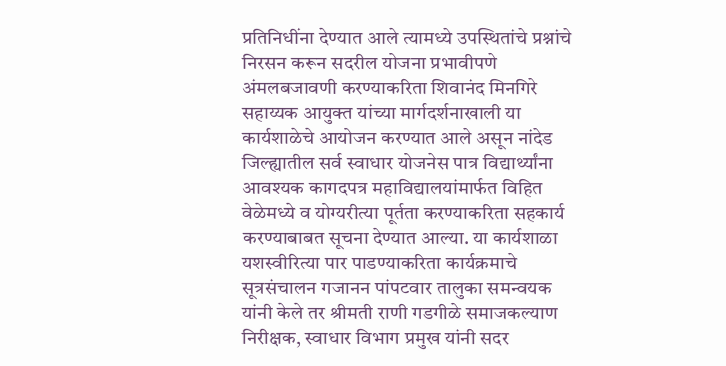प्रतिनिधींना देण्यात आले त्यामध्ये उपस्थितांचे प्रश्नांचे निरसन करून सदरील योजना प्रभावीपणे अंमलबजावणी करण्याकरिता शिवानंद मिनगिरे सहाय्यक आयुक्त यांच्या मार्गदर्शनाखाली या कार्यशाळेचे आयोजन करण्यात आले असून नांदेड जिल्ह्यातील सर्व स्वाधार योजनेस पात्र विद्यार्थ्यांना आवश्यक कागदपत्र महाविद्यालयांमार्फत विहित वेळेमध्ये व योग्यरीत्या पूर्तता करण्याकरिता सहकार्य करण्याबाबत सूचना देण्यात आल्या. या कार्यशाळा यशस्वीरित्या पार पाडण्याकरिता कार्यक्रमाचे सूत्रसंचालन गजानन पांपटवार तालुका समन्वयक यांनी केले तर श्रीमती राणी गडगीळे समाजकल्याण निरीक्षक, स्वाधार विभाग प्रमुख यांनी सदर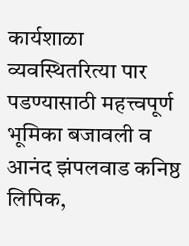कार्यशाळा व्यवस्थितरित्या पार पडण्यासाठी महत्त्वपूर्ण भूमिका बजावली व  आनंद झंपलवाड कनिष्ठ लिपिक,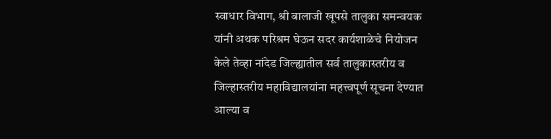स्वाधार विभाग, श्री बालाजी खूपसे तालुका समन्वयक यांनी अथक परिश्रम घेऊन सदर कार्यशाळेचे नियोजन केले तेव्हा नांदेड जिल्ह्यातील सर्व तालुकास्तरीय व जिल्हास्तरीय महाविद्यालयांना महत्त्वपूर्ण सूचना देण्यात आल्या व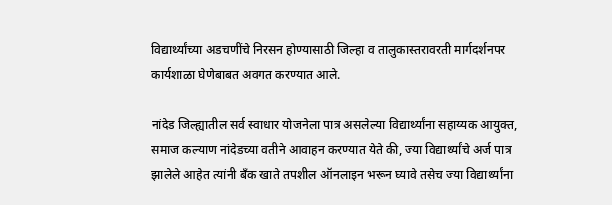विद्यार्थ्यांच्या अडचणींचे निरसन होण्यासाठी जिल्हा व तालुकास्तरावरती मार्गदर्शनपर कार्यशाळा घेणेबाबत अवगत करण्यात आले.

नांदेड जिल्ह्यातील सर्व स्वाधार योजनेला पात्र असलेल्या विद्यार्थ्यांना सहाय्यक आयुक्त, समाज कल्याण नांदेडच्या वतीने आवाहन करण्यात येते की, ज्या विद्यार्थ्यांचे अर्ज पात्र झालेले आहेत त्यांनी बँक खाते तपशील ऑनलाइन भरून घ्यावे तसेच ज्या विद्यार्थ्यांना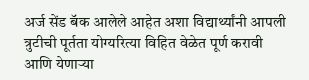अर्ज सेंड बॅक आलेले आहेत अशा विद्यार्थ्यांनी आपली त्रुटीची पूर्तता योग्यरित्या विहित वेळेत पूर्ण करावी आणि येणाऱ्या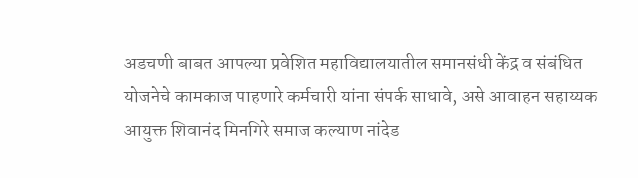अडचणी बाबत आपल्या प्रवेशित महाविद्यालयातील समानसंधी केंद्र व संबंधित योजनेचे कामकाज पाहणारे कर्मचारी यांना संपर्क साधावे, असे आवाहन सहाय्यक आयुक्त शिवानंद मिनगिरे समाज कल्याण नांदेड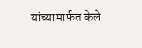यांच्यामार्फत केले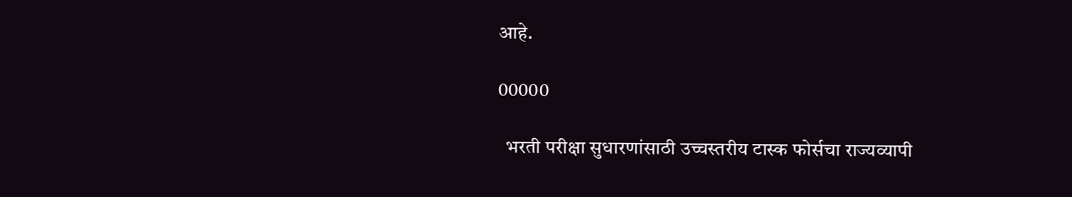आहे.

00000

  भरती परीक्षा सुधारणांसाठी उच्चस्तरीय टास्क फोर्सचा राज्यव्यापी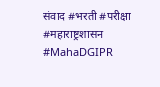संवाद #भरती #परीक्षा #महाराष्ट्रशासन #MahaDGIPR